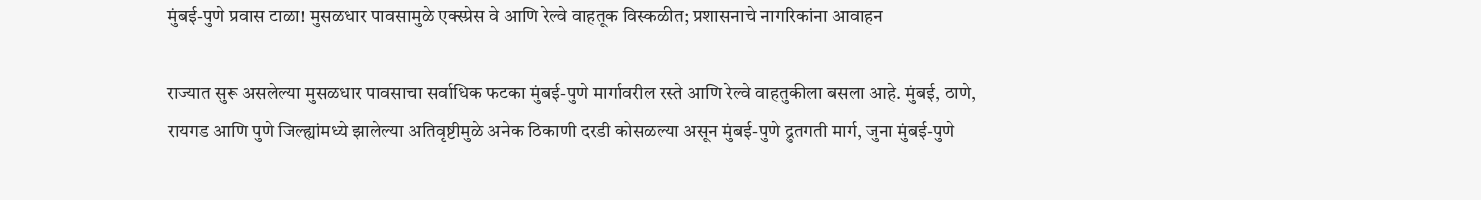मुंबई-पुणे प्रवास टाळा! मुसळधार पावसामुळे एक्स्प्रेस वे आणि रेल्वे वाहतूक विस्कळीत; प्रशासनाचे नागरिकांना आवाहन

राज्यात सुरू असलेल्या मुसळधार पावसाचा सर्वाधिक फटका मुंबई-पुणे मार्गावरील रस्ते आणि रेल्वे वाहतुकीला बसला आहे. मुंबई, ठाणे, रायगड आणि पुणे जिल्ह्यांमध्ये झालेल्या अतिवृष्टीमुळे अनेक ठिकाणी दरडी कोसळल्या असून मुंबई-पुणे द्रुतगती मार्ग, जुना मुंबई-पुणे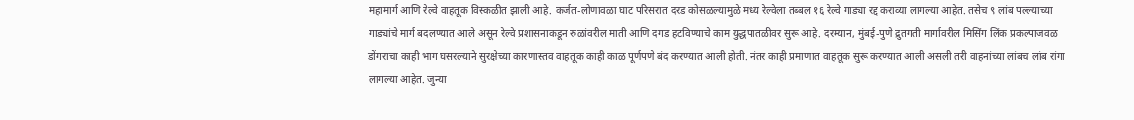महामार्ग आणि रेल्वे वाहतूक विस्कळीत झाली आहे. कर्जत-लोणावळा घाट परिसरात दरड कोसळल्यामुळे मध्य रेल्वेला तब्बल १६ रेल्वे गाड्या रद्द कराव्या लागल्या आहेत. तसेच ९ लांब पल्ल्याच्या गाड्यांचे मार्ग बदलण्यात आले असून रेल्वे प्रशासनाकडून रुळांवरील माती आणि दगड हटविण्याचे काम युद्धपातळीवर सुरू आहे. दरम्यान, मुंबई-पुणे द्रुतगती मार्गावरील मिसिंग लिंक प्रकल्पाजवळ डोंगराचा काही भाग घसरल्याने सुरक्षेच्या कारणास्तव वाहतूक काही काळ पूर्णपणे बंद करण्यात आली होती. नंतर काही प्रमाणात वाहतूक सुरू करण्यात आली असली तरी वाहनांच्या लांबच लांब रांगा लागल्या आहेत. जुन्या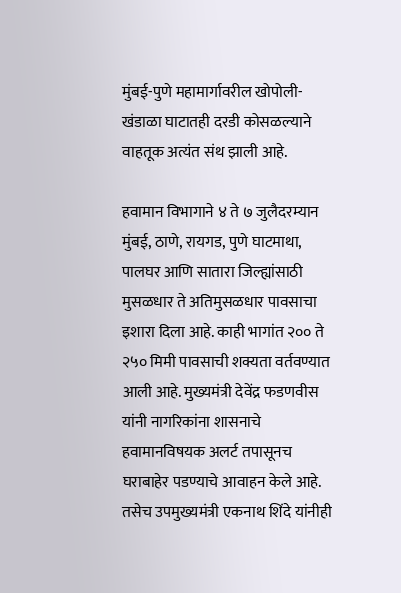मुंबई-पुणे महामार्गावरील खोपोली-खंडाळा घाटातही दरडी कोसळल्याने वाहतूक अत्यंत संथ झाली आहे.

हवामान विभागाने ४ ते ७ जुलैदरम्यान मुंबई, ठाणे, रायगड, पुणे घाटमाथा, पालघर आणि सातारा जिल्ह्यांसाठी मुसळधार ते अतिमुसळधार पावसाचा इशारा दिला आहे. काही भागांत २०० ते २५० मिमी पावसाची शक्यता वर्तवण्यात आली आहे. मुख्यमंत्री देवेंद्र फडणवीस यांनी नागरिकांना शासनाचे हवामानविषयक अलर्ट तपासूनच घराबाहेर पडण्याचे आवाहन केले आहे. तसेच उपमुख्यमंत्री एकनाथ शिंदे यांनीही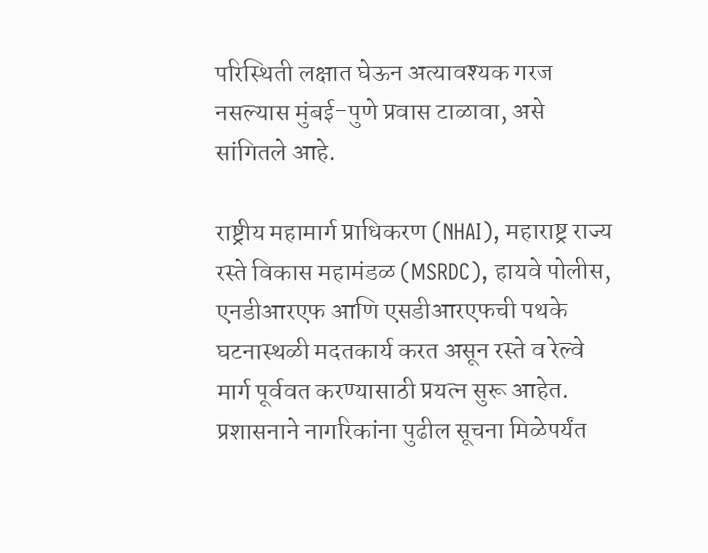परिस्थिती लक्षात घेऊन अत्यावश्यक गरज नसल्यास मुंबई-पुणे प्रवास टाळावा, असे सांगितले आहे.

राष्ट्रीय महामार्ग प्राधिकरण (NHAI), महाराष्ट्र राज्य रस्ते विकास महामंडळ (MSRDC), हायवे पोलीस, एनडीआरएफ आणि एसडीआरएफची पथके घटनास्थळी मदतकार्य करत असून रस्ते व रेल्वे मार्ग पूर्ववत करण्यासाठी प्रयत्न सुरू आहेत. प्रशासनाने नागरिकांना पुढील सूचना मिळेपर्यंत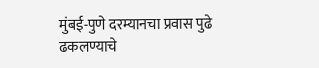मुंबई-पुणे दरम्यानचा प्रवास पुढे ढकलण्याचे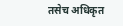तसेच अधिकृत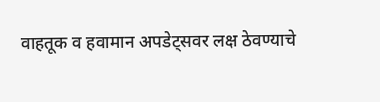वाहतूक व हवामान अपडेट्सवर लक्ष ठेवण्याचे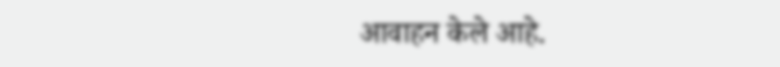आवाहन केले आहे.